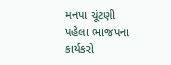મનપા ચૂંટણી પહેલા ભાજપના કાર્યકરો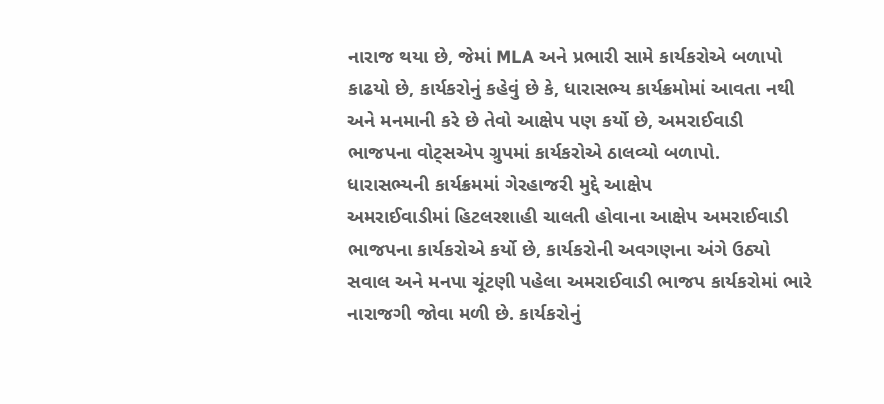નારાજ થયા છે, જેમાં MLA અને પ્રભારી સામે કાર્યકરોએ બળાપો કાઢયો છે, કાર્યકરોનું કહેવું છે કે, ધારાસભ્ય કાર્યક્રમોમાં આવતા નથી અને મનમાની કરે છે તેવો આક્ષેપ પણ કર્યો છે, અમરાઈવાડી ભાજપના વોટ્સએપ ગ્રુપમાં કાર્યકરોએ ઠાલવ્યો બળાપો.
ધારાસભ્યની કાર્યક્રમમાં ગેરહાજરી મુદ્દે આક્ષેપ
અમરાઈવાડીમાં હિટલરશાહી ચાલતી હોવાના આક્ષેપ અમરાઈવાડી ભાજપના કાર્યકરોએ કર્યો છે, કાર્યકરોની અવગણના અંગે ઉઠ્યો સવાલ અને મનપા ચૂંટણી પહેલા અમરાઈવાડી ભાજપ કાર્યકરોમાં ભારે નારાજગી જોવા મળી છે. કાર્યકરોનું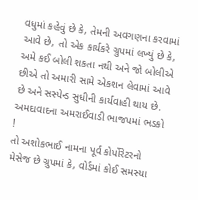વધુમાં કહેવું છે કે, તેમની અવગણના કરવામાં આવે છે, તો એક કાર્યકરે ગ્રુપમાં લખ્યું છે કે, અમે કઈ બોલી શકતા નથી અને જો બોલીએ છીએ તો અમારી સામે એકશન લેવામાં આવે છે અને સસ્પેન્ડ સુધીની કાર્યવાહી થાય છે.
અમદાવાદના અમરાઈવાડી ભાજપમાં ભડકો !
તો અશોકભાઈ નામના પૂર્વ કોર્પોરેટરનો મેસેજ છે ગ્રુપમાં કે, વોર્ડમાં કોઈ સમસ્યા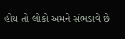હોય તો લોકો અમને સંભડાવે છે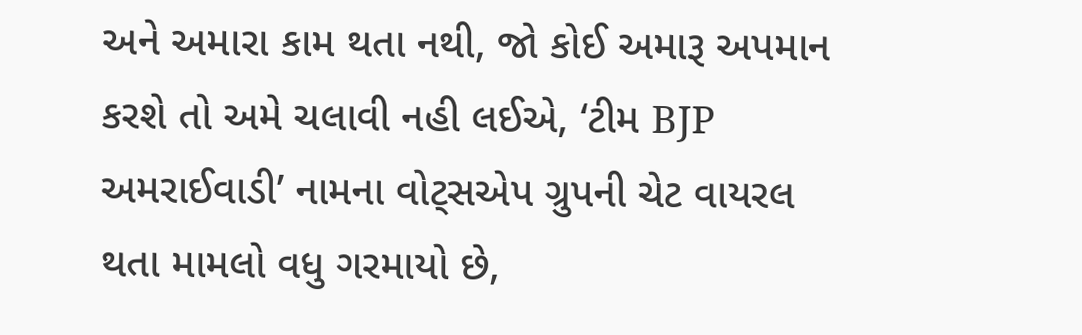અને અમારા કામ થતા નથી, જો કોઈ અમારૂ અપમાન કરશે તો અમે ચલાવી નહી લઈએ, ‘ટીમ BJP અમરાઈવાડી’ નામના વોટ્સએપ ગ્રુપની ચેટ વાયરલ થતા મામલો વધુ ગરમાયો છે,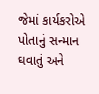જેમાં કાર્યકરોએ પોતાનું સન્માન ઘવાતું અને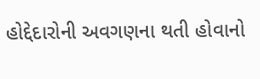હોદ્દેદારોની અવગણના થતી હોવાનો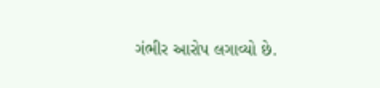ગંભીર આરોપ લગાવ્યો છે.